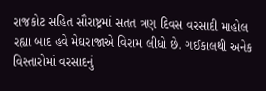રાજકોટ સહિત સૌરાષ્ટ્રમાં સતત ત્રણ દિવસ વરસાદી માહોલ રહ્યા બાદ હવે મેઘરાજાએ વિરામ લીધો છે. ગઈકાલથી અનેક વિસ્તારોમાં વરસાદનું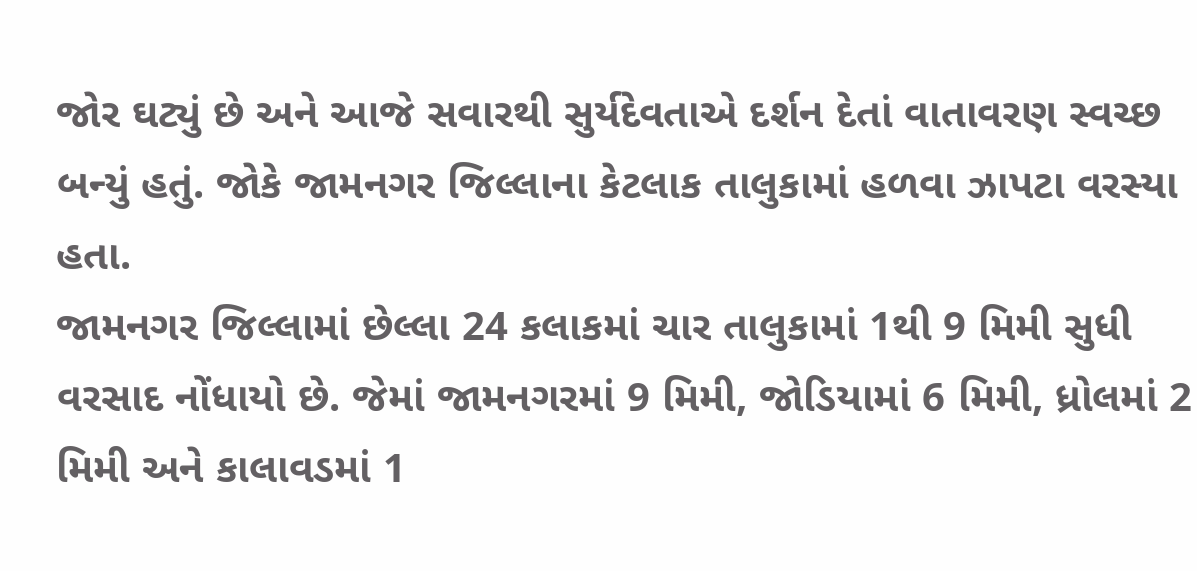જોર ઘટ્યું છે અને આજે સવારથી સુર્યદેવતાએ દર્શન દેતાં વાતાવરણ સ્વચ્છ બન્યું હતું. જોકે જામનગર જિલ્લાના કેટલાક તાલુકામાં હળવા ઝાપટા વરસ્યા હતા.
જામનગર જિલ્લામાં છેલ્લા 24 કલાકમાં ચાર તાલુકામાં 1થી 9 મિમી સુધી વરસાદ નોંધાયો છે. જેમાં જામનગરમાં 9 મિમી, જોડિયામાં 6 મિમી, ધ્રોલમાં 2 મિમી અને કાલાવડમાં 1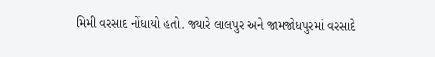મિમી વરસાદ નોંધાયો હતો. જ્યારે લાલપુર અને જામજોધપુરમાં વરસાદે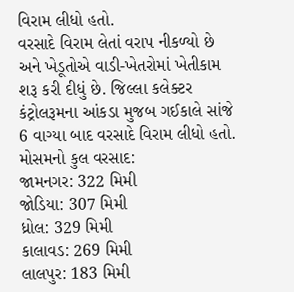વિરામ લીધો હતો.
વરસાદે વિરામ લેતાં વરાપ નીકળ્યો છે અને ખેડૂતોએ વાડી-ખેતરોમાં ખેતીકામ શરૂ કરી દીધું છે. જિલ્લા કલેક્ટર કંટ્રોલરૂમના આંકડા મુજબ ગઈકાલે સાંજે 6 વાગ્યા બાદ વરસાદે વિરામ લીધો હતો.
મોસમનો કુલ વરસાદ:
જામનગર: 322 મિમી
જોડિયા: 307 મિમી
ધ્રોલ: 329 મિમી
કાલાવડ: 269 મિમી
લાલપુર: 183 મિમી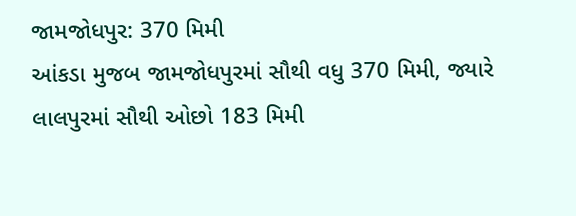જામજોધપુર: 370 મિમી
આંકડા મુજબ જામજોધપુરમાં સૌથી વધુ 370 મિમી, જ્યારે લાલપુરમાં સૌથી ઓછો 183 મિમી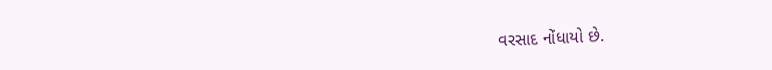વરસાદ નોંધાયો છે.